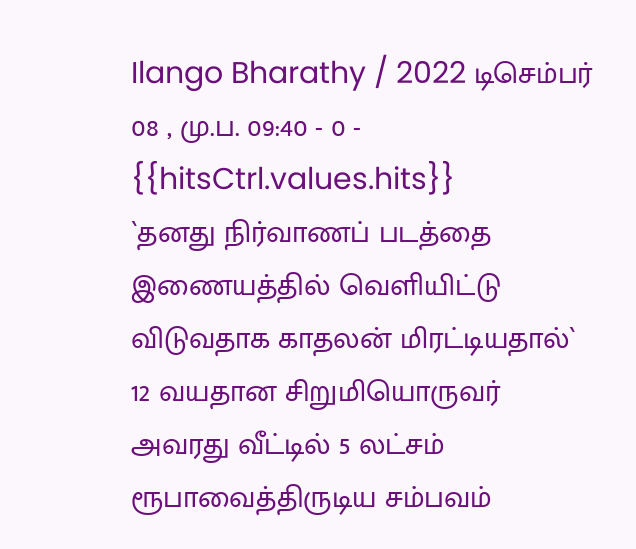Ilango Bharathy / 2022 டிசெம்பர் 08 , மு.ப. 09:40 - 0 - {{hitsCtrl.values.hits}}
`தனது நிர்வாணப் படத்தை இணையத்தில் வெளியிட்டு விடுவதாக காதலன் மிரட்டியதால்` 12 வயதான சிறுமியொருவர் அவரது வீட்டில் 5 லட்சம் ரூபாவைத்திருடிய சம்பவம்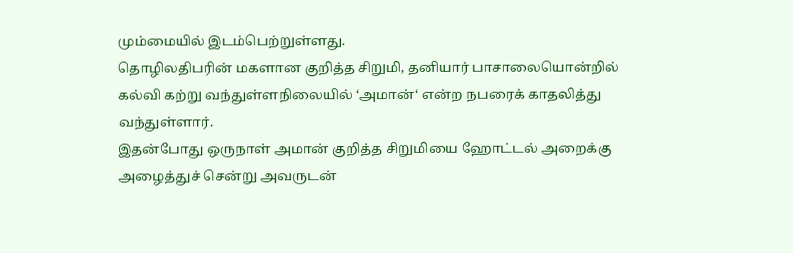மும்மையில் இடம்பெற்றுள்ளது.
தொழிலதிபரின் மகளான குறித்த சிறுமி, தனியார் பாசாலையொன்றில் கல்வி கற்று வந்துள்ளநிலையில் ‘அமான்‘ என்ற நபரைக் காதலித்து வந்துள்ளார்.
இதன்போது ஒருநாள் அமான் குறித்த சிறுமியை ஹோட்டல் அறைக்கு அழைத்துச் சென்று அவருடன்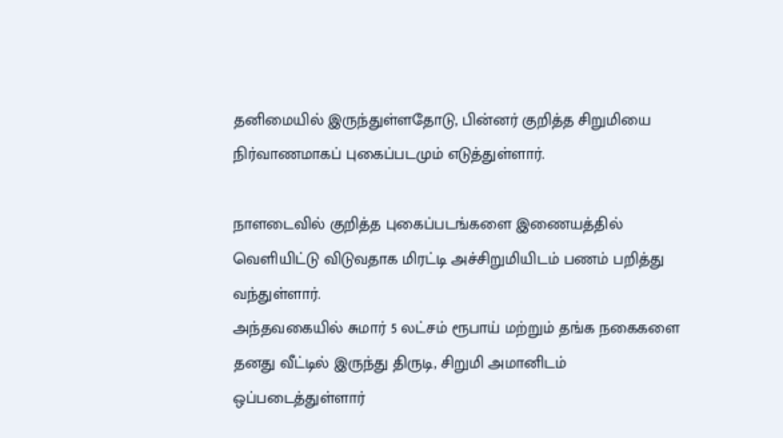தனிமையில் இருந்துள்ளதோடு, பின்னர் குறித்த சிறுமியை நிர்வாணமாகப் புகைப்படமும் எடுத்துள்ளார்.

நாளடைவில் குறித்த புகைப்படங்களை இணையத்தில் வெளியிட்டு விடுவதாக மிரட்டி அச்சிறுமியிடம் பணம் பறித்து வந்துள்ளார்.
அந்தவகையில் சுமார் 5 லட்சம் ரூபாய் மற்றும் தங்க நகைகளை தனது வீட்டில் இருந்து திருடி, சிறுமி அமானிடம் ஒப்படைத்துள்ளார்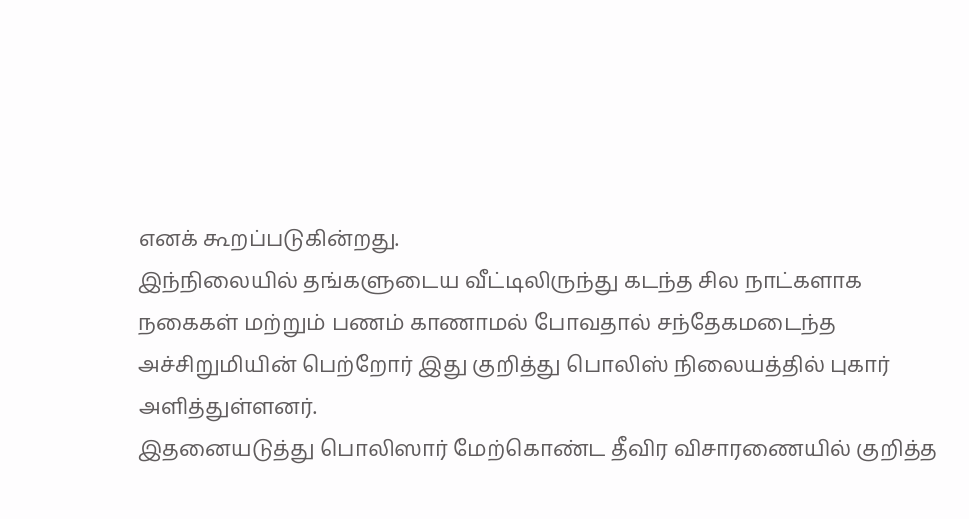எனக் கூறப்படுகின்றது.
இந்நிலையில் தங்களுடைய வீட்டிலிருந்து கடந்த சில நாட்களாக நகைகள் மற்றும் பணம் காணாமல் போவதால் சந்தேகமடைந்த அச்சிறுமியின் பெற்றோர் இது குறித்து பொலிஸ் நிலையத்தில் புகார் அளித்துள்ளனர்.
இதனையடுத்து பொலிஸார் மேற்கொண்ட தீவிர விசாரணையில் குறித்த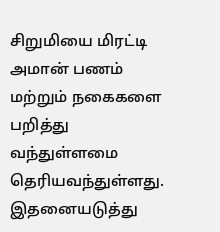சிறுமியை மிரட்டி அமான் பணம் மற்றும் நகைகளை பறித்து வந்துள்ளமை தெரியவந்துள்ளது.
இதனையடுத்து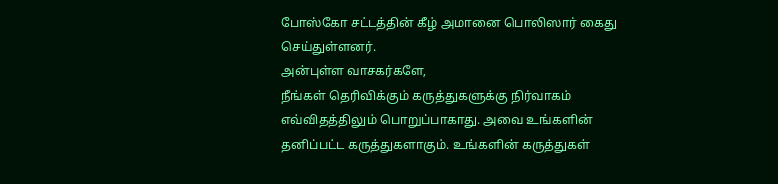போஸ்கோ சட்டத்தின் கீழ் அமானை பொலிஸார் கைது செய்துள்ளனர்.
அன்புள்ள வாசகர்களே,
நீங்கள் தெரிவிக்கும் கருத்துகளுக்கு நிர்வாகம் எவ்விதத்திலும் பொறுப்பாகாது. அவை உங்களின் தனிப்பட்ட கருத்துகளாகும். உங்களின் கருத்துகள்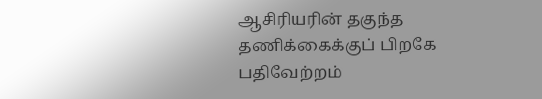ஆசிரியரின் தகுந்த தணிக்கைக்குப் பிறகே பதிவேற்றம்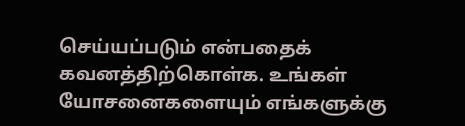செய்யப்படும் என்பதைக் கவனத்திற்கொள்க. உங்கள் யோசனைகளையும் எங்களுக்கு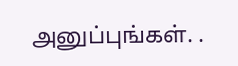அனுப்புங்கள். .